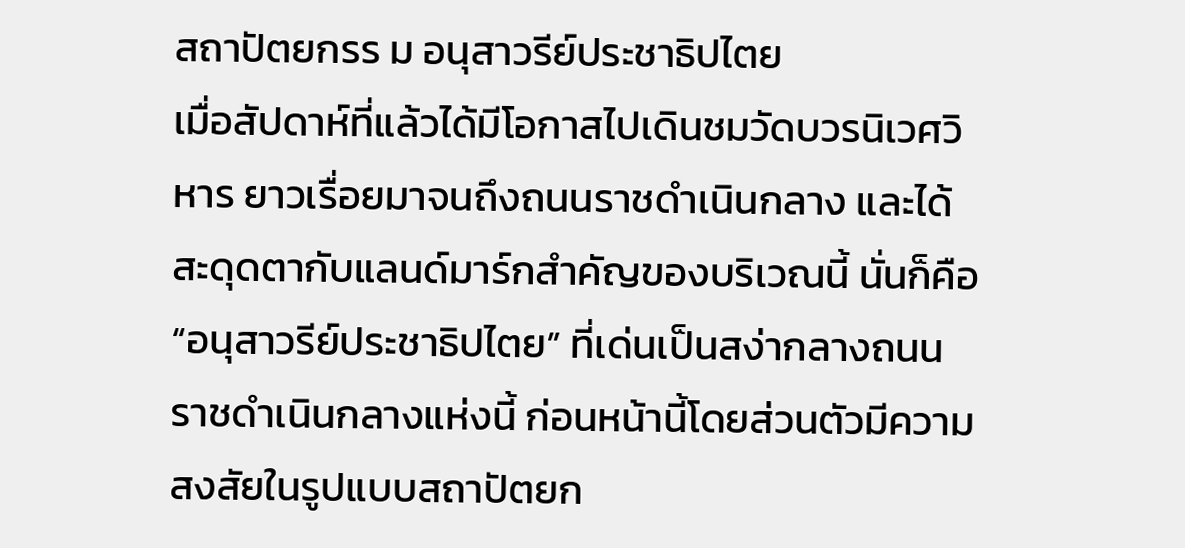สถาปัตยกรร ม อนุสาวรีย์ประชาธิปไตย
เมื่อสัปดาห์ที่แล้วได้มีโอกาสไปเดินชมวัดบวรนิเวศวิหาร ยาวเรื่อยมาจนถึงถนนราชดำเนินกลาง และได้สะดุดตากับแลนด์มาร์กสำคัญของบริเวณนี้ นั่นก็คือ “อนุสาวรีย์ประชาธิปไตย” ที่เด่นเป็นสง่ากลางถนนราชดำเนินกลางแห่งนี้ ก่อนหน้านี้โดยส่วนตัวมีความสงสัยในรูปแบบสถาปัตยก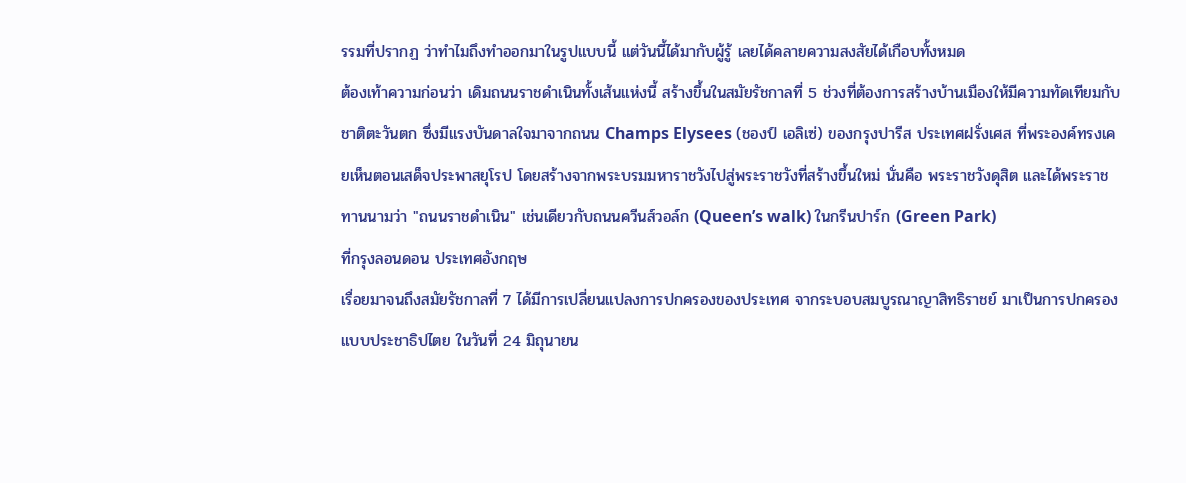รรมที่ปรากฏ ว่าทำไมถึงทำออกมาในรูปแบบนี้ แต่วันนี้ได้มากับผู้รู้ เลยได้คลายความสงสัยได้เกือบทั้งหมด
ต้องเท้าความก่อนว่า เดิมถนนราชดำเนินทั้งเส้นแห่งนี้ สร้างขึ้นในสมัยรัชกาลที่ 5 ช่วงที่ต้องการสร้างบ้านเมืองให้มีความทัดเทียมกับชาติตะวันตก ซึ่งมีแรงบันดาลใจมาจากถนน Champs Elysees (ชองป์ เอลิเซ่) ของกรุงปารีส ประเทศฝรั่งเศส ที่พระองค์ทรงเคยเห็นตอนเสด็จประพาสยุโรป โดยสร้างจากพระบรมมหาราชวังไปสู่พระราชวังที่สร้างขึ้นใหม่ นั่นคือ พระราชวังดุสิต และได้พระราชทานนามว่า "ถนนราชดำเนิน" เช่นเดียวกับถนนควีนส์วอล์ก (Queen’s walk) ในกรีนปาร์ก (Green Park)
ที่กรุงลอนดอน ประเทศอังกฤษ
เรื่อยมาจนถึงสมัยรัชกาลที่ 7 ได้มีการเปลี่ยนแปลงการปกครองของประเทศ จากระบอบสมบูรณาญาสิทธิราชย์ มาเป็นการปกครองแบบประชาธิปไตย ในวันที่ 24 มิถุนายน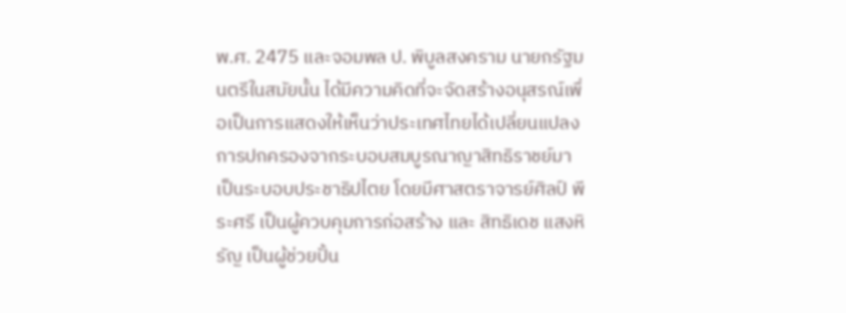พ.ศ. 2475 และจอมพล ป. พิบูลสงคราม นายกรัฐมนตรีในสมัยนั้น ได้มีความคิดที่จะจัดสร้างอนุสรณ์เพื่อเป็นการแสดงให้เห็นว่าประเทศไทยได้เปลี่ยนแปลงการปกครองจากระบอบสมบูรณาญาสิทธิราชย์มาเป็นระบอบประชาธิปไตย โดยมีศาสตราจารย์ศิลป์ พีระศรี เป็นผู้ควบคุมการก่อสร้าง และ สิทธิเดช แสงหิรัญ เป็นผู้ช่วยปั้น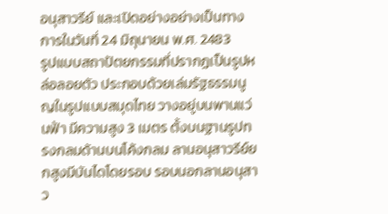อนุสาวรีย์ และเปิดอย่างอย่างเป็นทางการในวันที่ 24 มิถุนายน พ.ศ. 2483
รูปแบบสถาปัตยกรรมที่ปรากฏเป็นรูปหล่อลอยตัว ประกอบด้วยเล่มรัฐธรรมนูญในรูปแบบสมุดไทย วางอยู่บนพานแว่นฟ้า มีความสูง 3 เมตร ตั้งบนฐานรูปทรงกลมด้านบนโค้งกลม ลานอนุสาวรีย์ยกสูงมีบันไดโดยรอบ รอบนอกลานอนุสาว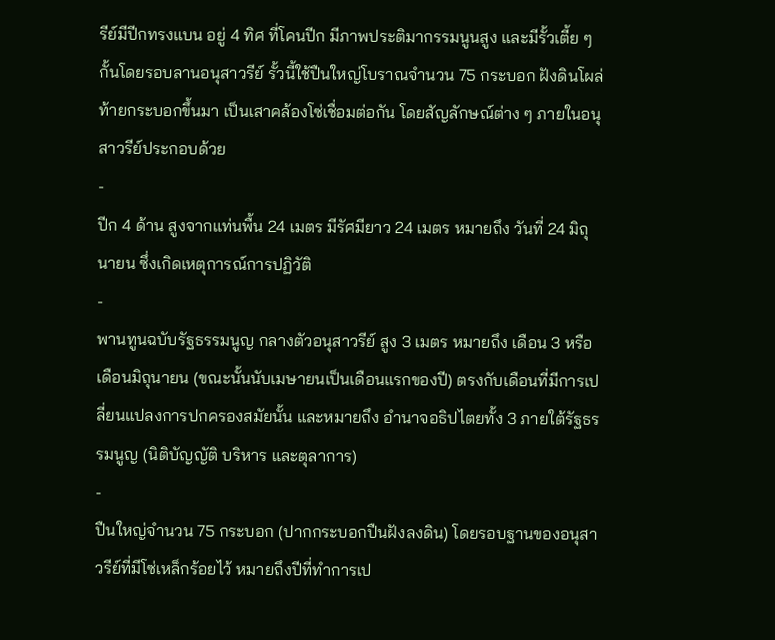รีย์มีปีกทรงแบน อยู่ 4 ทิศ ที่โคนปีก มีภาพประติมากรรมนูนสูง และมีรั้วเตี้ย ๆ กั้นโดยรอบลานอนุสาวรีย์ รั้วนี้ใช้ปืนใหญ่โบราณจำนวน 75 กระบอก ฝังดินโผล่ท้ายกระบอกขึ้นมา เป็นเสาคล้องโซ่เชื่อมต่อกัน โดยสัญลักษณ์ต่าง ๆ ภายในอนุสาวรีย์ประกอบด้วย
-
ปีก 4 ด้าน สูงจากแท่นพื้น 24 เมตร มีรัศมียาว 24 เมตร หมายถึง วันที่ 24 มิถุนายน ซึ่งเกิดเหตุการณ์การปฏิวัติ
-
พานทูนฉบับรัฐธรรมนูญ กลางตัวอนุสาวรีย์ สูง 3 เมตร หมายถึง เดือน 3 หรือ เดือนมิถุนายน (ขณะนั้นนับเมษายนเป็นเดือนแรกของปี) ตรงกับเดือนที่มีการเปลี่ยนแปลงการปกครองสมัยนั้น และหมายถึง อำนาจอธิปไตยทั้ง 3 ภายใต้รัฐธรรมนูญ (นิติบัญญัติ บริหาร และตุลาการ)
-
ปืนใหญ่จำนวน 75 กระบอก (ปากกระบอกปืนฝังลงดิน) โดยรอบฐานของอนุสาวรีย์ที่มีโซ่เหล็กร้อยไว้ หมายถึงปีที่ทำการเป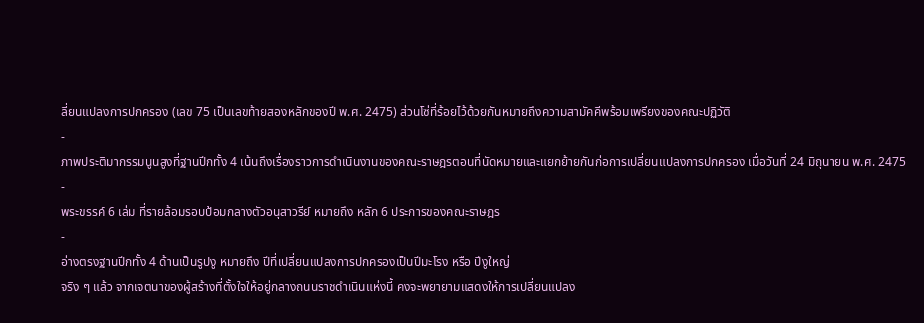ลี่ยนแปลงการปกครอง (เลข 75 เป็นเลขท้ายสองหลักของปี พ.ศ. 2475) ส่วนโซ่ที่ร้อยไว้ด้วยกันหมายถึงความสามัคคีพร้อมเพรียงของคณะปฏิวัติ
-
ภาพประติมากรรมนูนสูงที่ฐานปีกทั้ง 4 เน้นถึงเรื่องราวการดำเนินงานของคณะราษฎรตอนที่นัดหมายและแยกย้ายกันก่อการเปลี่ยนแปลงการปกครอง เมื่อวันที่ 24 มิถุนายน พ.ศ. 2475
-
พระขรรค์ 6 เล่ม ที่รายล้อมรอบป้อมกลางตัวอนุสาวรีย์ หมายถึง หลัก 6 ประการของคณะราษฎร
-
อ่างตรงฐานปีกทั้ง 4 ด้านเป็นรูปงู หมายถึง ปีที่เปลี่ยนแปลงการปกครองเป็นปีมะโรง หรือ ปีงูใหญ่
จริง ๆ แล้ว จากเจตนาของผู้สร้างที่ตั้งใจให้อยู่กลางถนนราชดำเนินแห่งนี้ คงจะพยายามแสดงให้การเปลี่ยนแปลง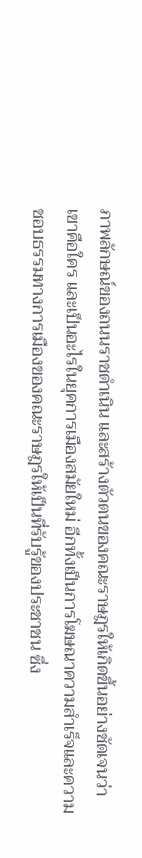ภาพลักษณ์ของถนนราชดำเนิน และสร้างตัวตนของคณะราษฎรให้เกิดขึ้นอย่างชัดเจนว่า เขาคือใคร และเป็นอะไรในยุคการเมืองสมัยใหม่ อีกทั้งเป็นการโฆษณาความสำเร็จและความชอบธรรมทางการเมืองของคณะราษฎรให้เป็นที่รับรู้ของประชาชน ซึ่ง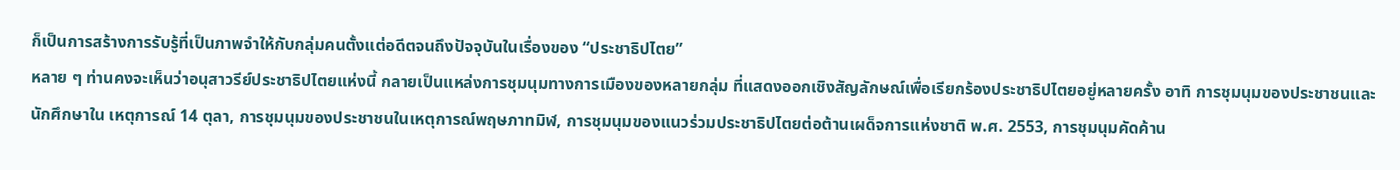ก็เป็นการสร้างการรับรู้ที่เป็นภาพจำให้กับกลุ่มคนตั้งแต่อดีตจนถึงปัจจุบันในเรื่องของ “ประชาธิปไตย”
หลาย ๆ ท่านคงจะเห็นว่าอนุสาวรีย์ประชาธิปไตยแห่งนี้ กลายเป็นแหล่งการชุมนุมทางการเมืองของหลายกลุ่ม ที่แสดงออกเชิงสัญลักษณ์เพื่อเรียกร้องประชาธิปไตยอยู่หลายครั้ง อาทิ การชุมนุมของประชาชนและนักศึกษาใน เหตุการณ์ 14 ตุลา, การชุมนุมของประชาชนในเหตุการณ์พฤษภาทมิฬ, การชุมนุมของแนวร่วมประชาธิปไตยต่อต้านเผด็จการแห่งชาติ พ.ศ. 2553, การชุมนุมคัดค้าน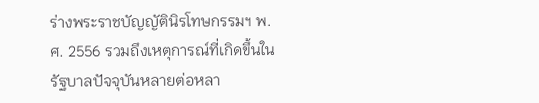ร่างพระราชบัญญัตินิรโทษกรรมฯ พ.ศ. 2556 รวมถึงเหตุการณ์ที่เกิดขึ้นในรัฐบาลปัจจุบันหลายต่อหลา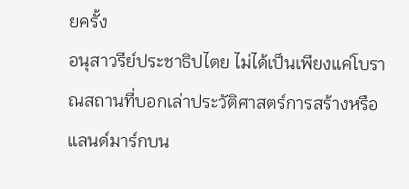ยครั้ง
อนุสาวรีย์ประชาธิปไตย ไม่ได้เป็นเพียงแค่โบราณสถานที่บอกเล่าประวัติศาสตร์การสร้างหรือแลนด์มาร์กบน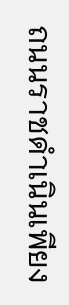ถนนราชดำเนินเพียง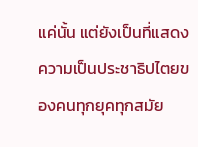แค่นั้น แต่ยังเป็นที่แสดงความเป็นประชาธิปไตยของคนทุกยุคทุกสมัย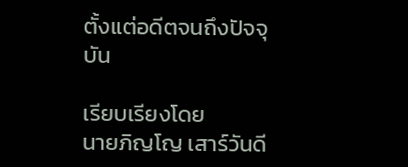ตั้งแต่อดีตจนถึงปัจจุบัน

เรียบเรียงโดย
นายภิญโญ เสาร์วันดี